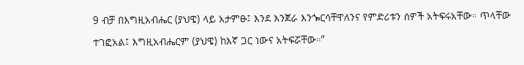9 ብቻ በእግዚአብሔር (ያህዌ) ላይ አታምፁ፤ እንደ እንጀራ እንጐርሳቸዋለንና የምድሪቱን ሰዎች አትፍሩአቸው። ጥላቸው ተገፎአል፤ እግዚአብሔርም (ያህዌ) ከእኛ ጋር ነውና አትፍሯቸው።”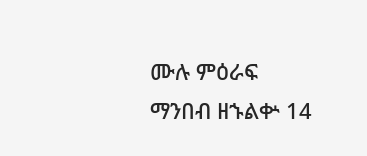ሙሉ ምዕራፍ ማንበብ ዘኁልቍ 14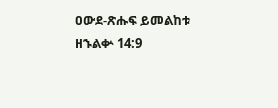ዐውደ-ጽሑፍ ይመልከቱ ዘኁልቍ 14:9